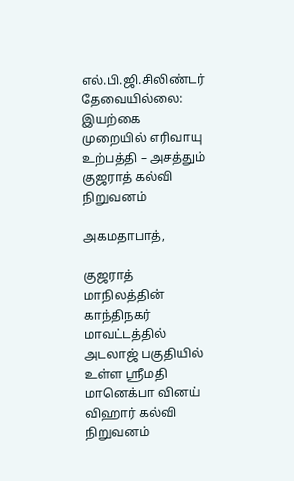எல்.பி.ஜி.சிலிண்டர் தேவையில்லை: இயற்கை முறையில் எரிவாயு உற்பத்தி – அசத்தும் குஜராத் கல்வி நிறுவனம்

அகமதாபாத்,

குஜராத் மாநிலத்தின் காந்திநகர் மாவட்டத்தில் அடலாஜ் பகுதியில் உள்ள ஸ்ரீமதி மானெக்பா வினய் விஹார் கல்வி நிறுவனம்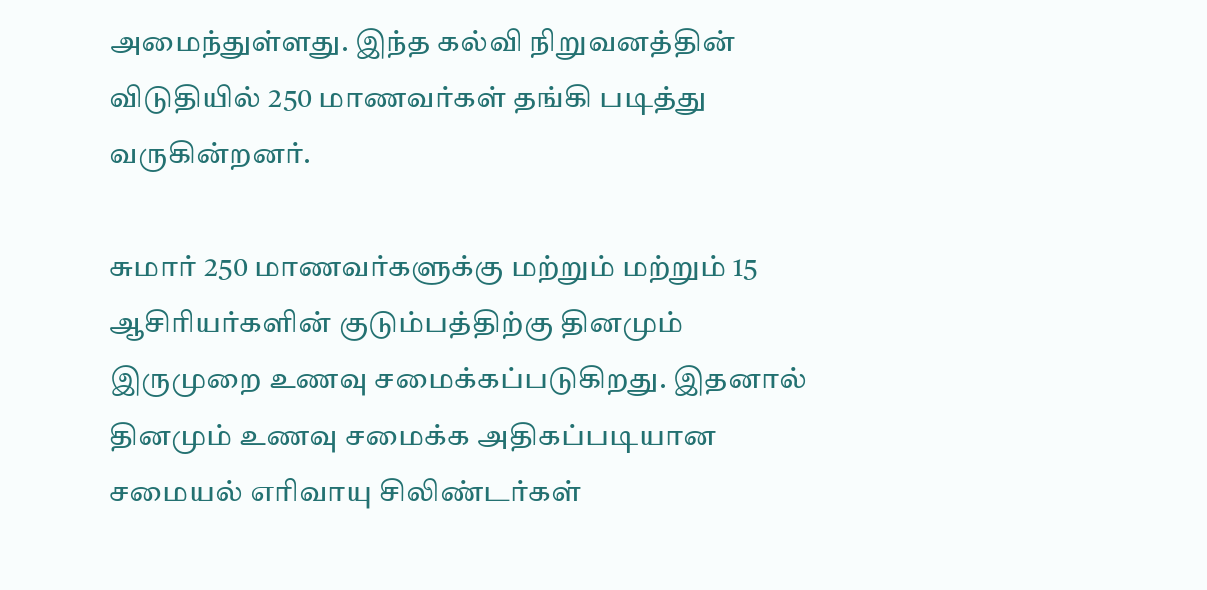அமைந்துள்ளது. இந்த கல்வி நிறுவனத்தின் விடுதியில் 250 மாணவர்கள் தங்கி படித்து வருகின்றனர்.

சுமார் 250 மாணவர்களுக்கு மற்றும் மற்றும் 15 ஆசிரியர்களின் குடும்பத்திற்கு தினமும் இருமுறை உணவு சமைக்கப்படுகிறது. இதனால் தினமும் உணவு சமைக்க அதிகப்படியான சமையல் எரிவாயு சிலிண்டர்கள்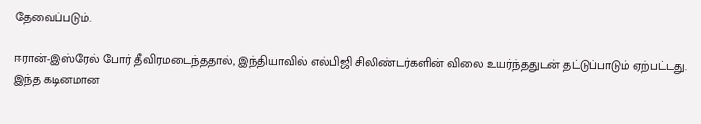தேவைப்படும்.

ஈரான்-இஸ்ரேல் போர் தீவிரமடைந்ததால், இந்தியாவில் எல்பிஜி சிலிண்டர்களின் விலை உயர்ந்ததுடன் தட்டுப்பாடும் ஏற்பட்டது. இந்த கடினமான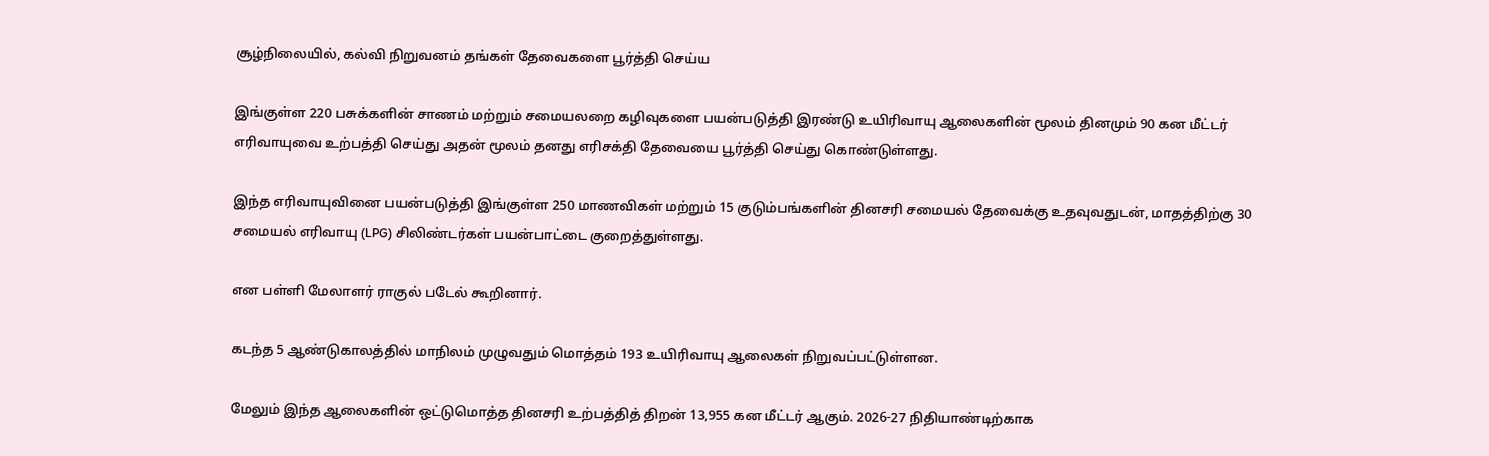சூழ்நிலையில், கல்வி நிறுவனம் தங்கள் தேவைகளை பூர்த்தி செய்ய

இங்குள்ள 220 பசுக்களின் சாணம் மற்றும் சமையலறை கழிவுகளை பயன்படுத்தி இரண்டு உயிரிவாயு ஆலைகளின் மூலம் தினமும் 90 கன மீட்டர் எரிவாயுவை உற்பத்தி செய்து அதன் மூலம் தனது எரிசக்தி தேவையை பூர்த்தி செய்து கொண்டுள்ளது.

இந்த எரிவாயுவினை பயன்படுத்தி இங்குள்ள 250 மாணவிகள் மற்றும் 15 குடும்பங்களின் தினசரி சமையல் தேவைக்கு உதவுவதுடன், மாதத்திற்கு 30 சமையல் எரிவாயு (LPG) சிலிண்டர்கள் பயன்பாட்டை குறைத்துள்ளது.

என பள்ளி மேலாளர் ராகுல் படேல் கூறினார்.

கடந்த 5 ஆண்டுகாலத்தில் மாநிலம் முழுவதும் மொத்தம் 193 உயிரிவாயு ஆலைகள் நிறுவப்பட்டுள்ளன.

மேலும் இந்த ஆலைகளின் ஒட்டுமொத்த தினசரி உற்பத்தித் திறன் 13,955 கன மீட்டர் ஆகும். 2026-27 நிதியாண்டிற்காக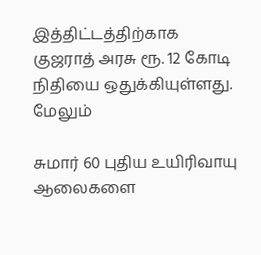இத்திட்டத்திற்காக குஜராத் அரசு ரூ. 12 கோடி நிதியை ஒதுக்கியுள்ளது. மேலும்

சுமார் 60 புதிய உயிரிவாயு ஆலைகளை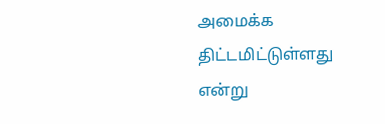அமைக்க திட்டமிட்டுள்ளது என்று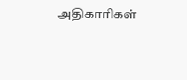அதிகாரிகள்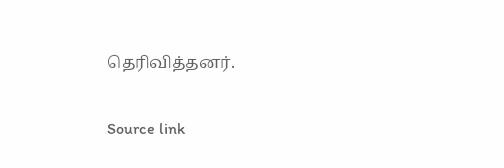தெரிவித்தனர்.

Source link